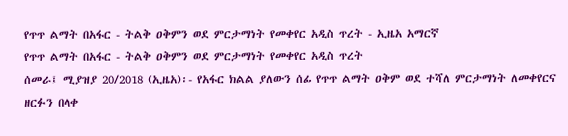የጥጥ ልማት በአፋር - ትልቅ ዐቅምን ወደ ምርታማነት የመቀየር አዲስ ጥረት - ኢዜአ አማርኛ
የጥጥ ልማት በአፋር - ትልቅ ዐቅምን ወደ ምርታማነት የመቀየር አዲስ ጥረት
ሰመራ፤ ሚያዝያ 20/2018 (ኢዜአ)፡- የአፋር ክልል ያለውን ሰፊ የጥጥ ልማት ዐቅም ወደ ተሻለ ምርታማነት ለመቀየርና ዘርፉን በላቀ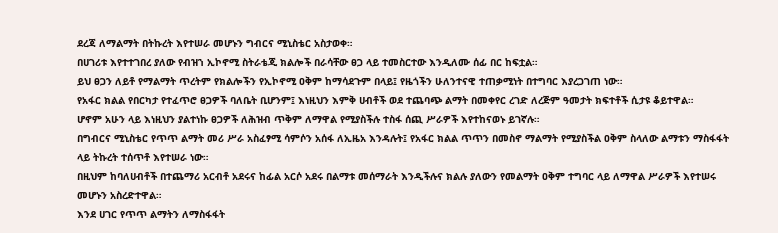ደረጃ ለማልማት በትኩረት እየተሠራ መሆኑን ግብርና ሚኒስቴር አስታወቀ።
በሀገሪቱ እየተተገበረ ያለው የብዝኀ ኢኮኖሚ ስትራቴጂ ክልሎች በራሳቸው ፀጋ ላይ ተመስርተው እንዲለሙ ሰፊ በር ከፍቷል።
ይህ ፀጋን ለይቶ የማልማት ጥረትም የክልሎችን የኢኮኖሚ ዐቅም ከማሳደጉም በላይ፤ የዜጎችን ሁለንተናዊ ተጠቃሚነት በተግባር እያረጋገጠ ነው።
የአፋር ክልል የበርካታ የተፈጥሮ ፀጋዎች ባለቤት ቢሆንም፤ እነዚህን እምቅ ሀብቶች ወደ ተጨባጭ ልማት በመቀየር ረገድ ለረጅም ዓመታት ክፍተቶች ሲታዩ ቆይተዋል።
ሆኖም አሁን ላይ እነዚህን ያልተነኩ ፀጋዎች ለሕዝብ ጥቅም ለማዋል የሚያስችሉ ተስፋ ሰጪ ሥራዎች እየተከናወኑ ይገኛሉ።
በግብርና ሚኒስቴር የጥጥ ልማት መሪ ሥራ አስፈፃሚ ሳምሶን አሰፋ ለኢዜአ እንዳሉት፤ የአፋር ክልል ጥጥን በመስኖ ማልማት የሚያስችል ዐቅም ስላለው ልማቱን ማስፋፋት ላይ ትኩረት ተሰጥቶ እየተሠራ ነው።
በዚህም ከባለሀብቶች በተጨማሪ አርብቶ አደሩና ከፊል አርሶ አደሩ በልማቱ መሰማራት እንዲችሉና ክልሉ ያለውን የመልማት ዐቅም ተግባር ላይ ለማዋል ሥራዎች እየተሠሩ መሆኑን አስረድተዋል።
እንደ ሀገር የጥጥ ልማትን ለማስፋፋት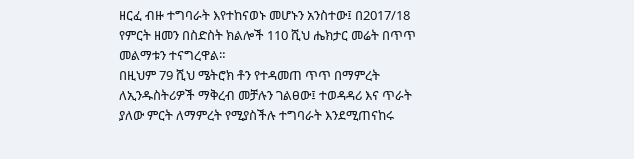ዘርፈ ብዙ ተግባራት እየተከናወኑ መሆኑን አንስተው፤ በ2017/18 የምርት ዘመን በስድስት ክልሎች 110 ሺህ ሔክታር መሬት በጥጥ መልማቱን ተናግረዋል።
በዚህም 79 ሺህ ሜትሮክ ቶን የተዳመጠ ጥጥ በማምረት ለኢንዱስትሪዎች ማቅረብ መቻሉን ገልፀው፤ ተወዳዳሪ እና ጥራት ያለው ምርት ለማምረት የሚያስችሉ ተግባራት እንደሚጠናከሩ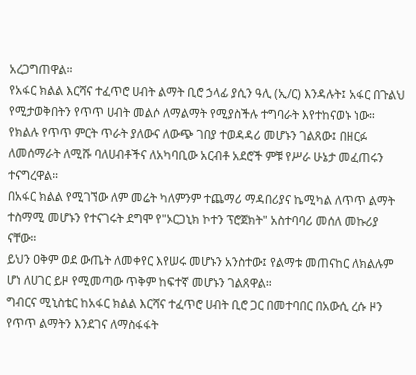አረጋግጠዋል።
የአፋር ክልል እርሻና ተፈጥሮ ሀብት ልማት ቢሮ ኃላፊ ያሲን ዓሊ (ኢ/ር) እንዳሉት፤ አፋር በጉልህ የሚታወቅበትን የጥጥ ሀብት መልሶ ለማልማት የሚያስችሉ ተግባራት እየተከናወኑ ነው።
የክልሉ የጥጥ ምርት ጥራት ያለውና ለውጭ ገበያ ተወዳዳሪ መሆኑን ገልጸው፤ በዘርፉ ለመሰማራት ለሚሹ ባለሀብቶችና ለአካባቢው አርብቶ አደሮች ምቹ የሥራ ሁኔታ መፈጠሩን ተናግረዋል።
በአፋር ክልል የሚገኘው ለም መሬት ካለምንም ተጨማሪ ማዳበሪያና ኬሚካል ለጥጥ ልማት ተስማሚ መሆኑን የተናገሩት ደግሞ የ"ኦርጋኒክ ኮተን ፕሮጀክት" አስተባባሪ መሰለ መኩሪያ ናቸው።
ይህን ዐቅም ወደ ውጤት ለመቀየር እየሠሩ መሆኑን አንስተው፤ የልማቱ መጠናከር ለክልሉም ሆነ ለሀገር ይዞ የሚመጣው ጥቅም ከፍተኛ መሆኑን ገልጸዋል።
ግብርና ሚኒስቴር ከአፋር ክልል እርሻና ተፈጥሮ ሀብት ቢሮ ጋር በመተባበር በአውሲ ረሱ ዞን የጥጥ ልማትን እንደገና ለማስፋፋት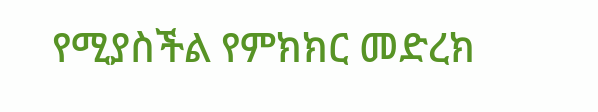የሚያስችል የምክክር መድረክ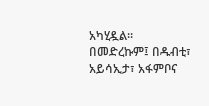አካሂዷል።
በመድረኩም፤ በዱብቲ፣ አይሳኢታ፣ አፋምቦና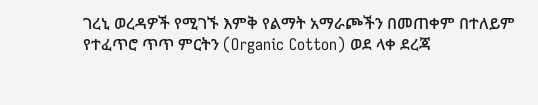ገረኒ ወረዳዎች የሚገኙ እምቅ የልማት አማራጮችን በመጠቀም በተለይም የተፈጥሮ ጥጥ ምርትን (Organic Cotton) ወደ ላቀ ደረጃ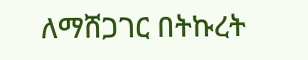ለማሸጋገር በትኩረት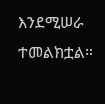እንደሚሠራ ተመልክቷል።